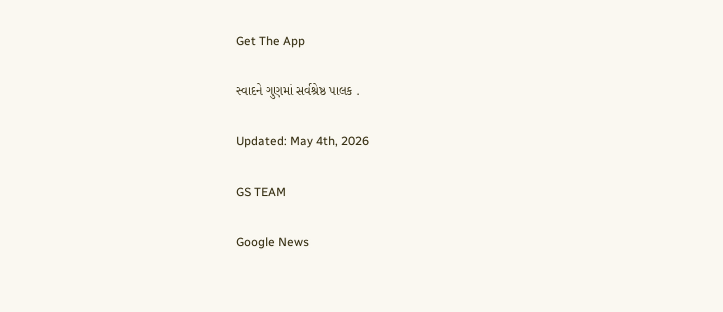Get The App

સ્વાદને ગુણમાં સર્વશ્રેષ્ઠ પાલક .

Updated: May 4th, 2026

GS TEAM

Google News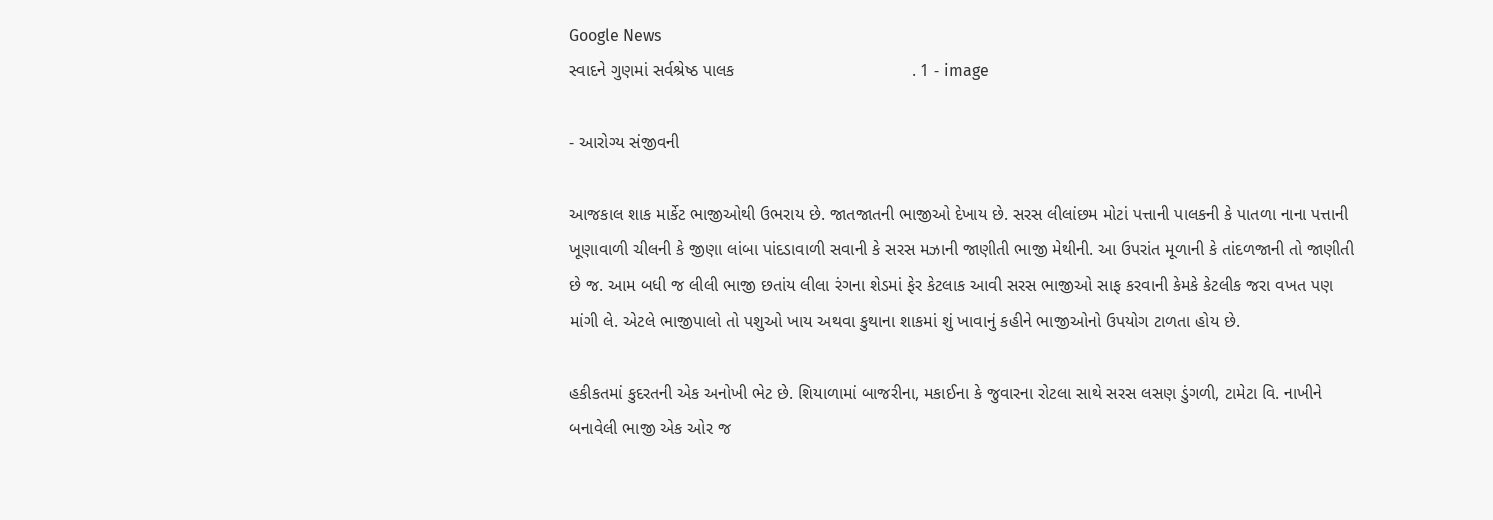Google News
સ્વાદને ગુણમાં સર્વશ્રેષ્ઠ પાલક                                     . 1 - image

- આરોગ્ય સંજીવની

આજકાલ શાક માર્કેટ ભાજીઓથી ઉભરાય છે. જાતજાતની ભાજીઓ દેખાય છે. સરસ લીલાંછમ મોટાં પત્તાની પાલકની કે પાતળા નાના પત્તાની ખૂણાવાળી ચીલની કે જીણા લાંબા પાંદડાવાળી સવાની કે સરસ મઝાની જાણીતી ભાજી મેથીની. આ ઉપરાંત મૂળાની કે તાંદળજાની તો જાણીતી છે જ. આમ બધી જ લીલી ભાજી છતાંય લીલા રંગના શેડમાં ફેર કેટલાક આવી સરસ ભાજીઓ સાફ કરવાની કેમકે કેટલીક જરા વખત પણ માંગી લે. એટલે ભાજીપાલો તો પશુઓ ખાય અથવા કુથાના શાકમાં શું ખાવાનું કહીને ભાજીઓનો ઉપયોગ ટાળતા હોય છે.

હકીકતમાં કુદરતની એક અનોખી ભેટ છે. શિયાળામાં બાજરીના, મકાઈના કે જુવારના રોટલા સાથે સરસ લસણ ડુંગળી, ટામેટા વિ. નાખીને બનાવેલી ભાજી એક ઓર જ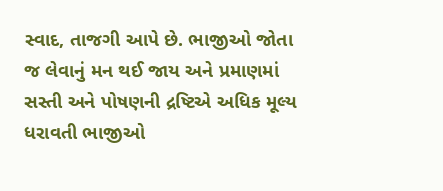સ્વાદ, તાજગી આપે છે. ભાજીઓ જોતા જ લેવાનું મન થઈ જાય અને પ્રમાણમાં સસ્તી અને પોષણની દ્રષ્ટિએ અધિક મૂલ્ય ધરાવતી ભાજીઓ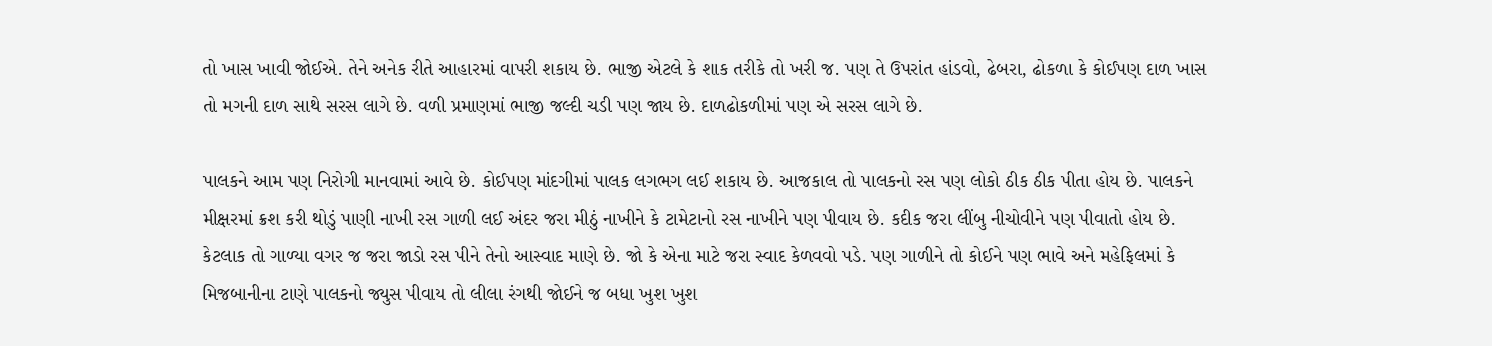તો ખાસ ખાવી જોઈએ. તેને અનેક રીતે આહારમાં વાપરી શકાય છે. ભાજી એટલે કે શાક તરીકે તો ખરી જ. પણ તે ઉપરાંત હાંડવો, ઢેબરા, ઢોકળા કે કોઈપણ દાળ ખાસ તો મગની દાળ સાથે સરસ લાગે છે. વળી પ્રમાણમાં ભાજી જલ્દી ચડી પણ જાય છે. દાળઢોકળીમાં પણ એ સરસ લાગે છે.

પાલકને આમ પણ નિરોગી માનવામાં આવે છે. કોઈપણ માંદગીમાં પાલક લગભગ લઈ શકાય છે. આજકાલ તો પાલકનો રસ પણ લોકો ઠીક ઠીક પીતા હોય છે. પાલકને મીક્ષરમાં ક્રશ કરી થોડું પાણી નાખી રસ ગાળી લઈ અંદર જરા મીઠું નાખીને કે ટામેટાનો રસ નાખીને પણ પીવાય છે. કદીક જરા લીંબુ નીચોવીને પણ પીવાતો હોય છે. કેટલાક તો ગાળ્યા વગર જ જરા જાડો રસ પીને તેનો આસ્વાદ માણે છે. જો કે એના માટે જરા સ્વાદ કેળવવો પડે. પણ ગાળીને તો કોઈને પણ ભાવે અને મહેફિલમાં કે મિજબાનીના ટાણે પાલકનો જ્યુસ પીવાય તો લીલા રંગથી જોઈને જ બધા ખુશ ખુશ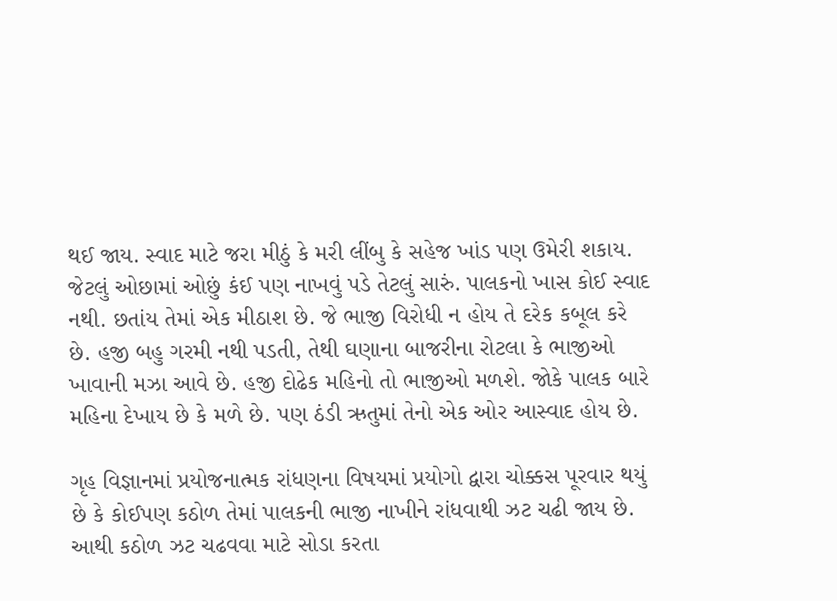થઈ જાય. સ્વાદ માટે જરા મીઠું કે મરી લીંબુ કે સહેજ ખાંડ પણ ઉમેરી શકાય. જેટલું ઓછામાં ઓછું કંઈ પણ નાખવું પડે તેટલું સારું. પાલકનો ખાસ કોઈ સ્વાદ નથી. છતાંય તેમાં એક મીઠાશ છે. જે ભાજી વિરોધી ન હોય તે દરેક કબૂલ કરે છે. હજી બહુ ગરમી નથી પડતી, તેથી ઘણાના બાજરીના રોટલા કે ભાજીઓ ખાવાની મઝા આવે છે. હજી દોઢેક મહિનો તો ભાજીઓ મળશે. જોકે પાલક બારે મહિના દેખાય છે કે મળે છે. પણ ઠંડી ઋતુમાં તેનો એક ઓર આસ્વાદ હોય છે.

ગૃહ વિજ્ઞાનમાં પ્રયોજનાત્મક રાંધણના વિષયમાં પ્રયોગો દ્વારા ચોક્કસ પૂરવાર થયું છે કે કોઈપણ કઠોળ તેમાં પાલકની ભાજી નાખીને રાંધવાથી ઝટ ચઢી જાય છે. આથી કઠોળ ઝટ ચઢવવા માટે સોડા કરતા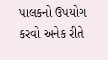પાલકનો ઉપયોગ કરવો અનેક રીતે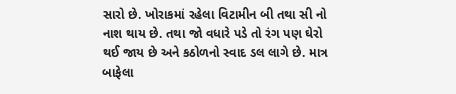સારો છે. ખોરાકમાં રહેલા વિટામીન બી તથા સી નો નાશ થાય છે. તથા જો વધારે પડે તો રંગ પણ ઘેરો થઈ જાય છે અને કઠોળનો સ્વાદ ડલ લાગે છે. માત્ર બાફેલા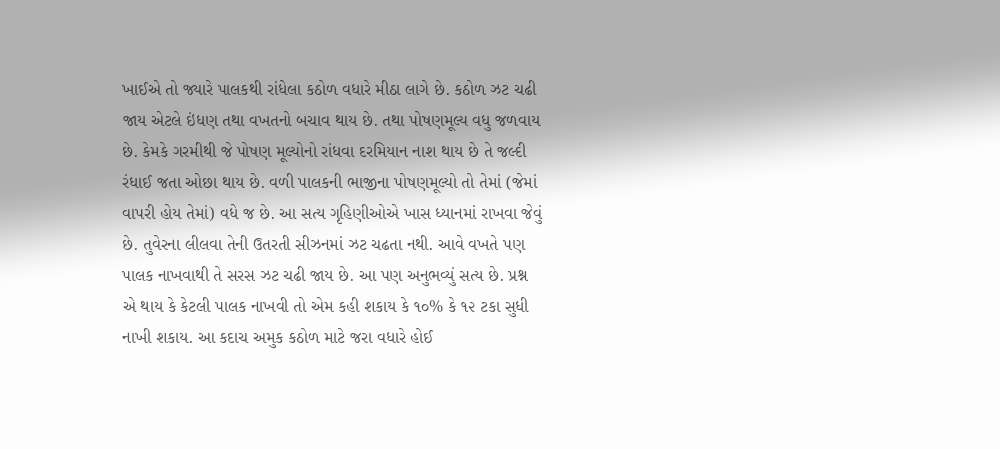ખાઈએ તો જ્યારે પાલકથી રાંધેલા કઠોળ વધારે મીઠા લાગે છે. કઠોળ ઝટ ચઢી જાય એટલે ઇંધણ તથા વખતનો બચાવ થાય છે. તથા પોષણમૂલ્ય વધુ જળવાય છે. કેમકે ગરમીથી જે પોષણ મૂલ્યોનો રાંધવા દરમિયાન નાશ થાય છે તે જલ્દી રંધાઈ જતા ઓછા થાય છે. વળી પાલકની ભાજીના પોષણમૂલ્યો તો તેમાં (જેમાં વાપરી હોય તેમાં) વધે જ છે. આ સત્ય ગૃહિણીઓએ ખાસ ધ્યાનમાં રાખવા જેવું છે. તુવેરના લીલવા તેની ઉતરતી સીઝનમાં ઝટ ચઢતા નથી. આવે વખતે પણ પાલક નાખવાથી તે સરસ ઝટ ચઢી જાય છે. આ પણ અનુભવ્યું સત્ય છે. પ્રશ્ન એ થાય કે કેટલી પાલક નાખવી તો એમ કહી શકાય કે ૧૦% કે ૧૨ ટકા સુધી નાખી શકાય. આ કદાચ અમુક કઠોળ માટે જરા વધારે હોઈ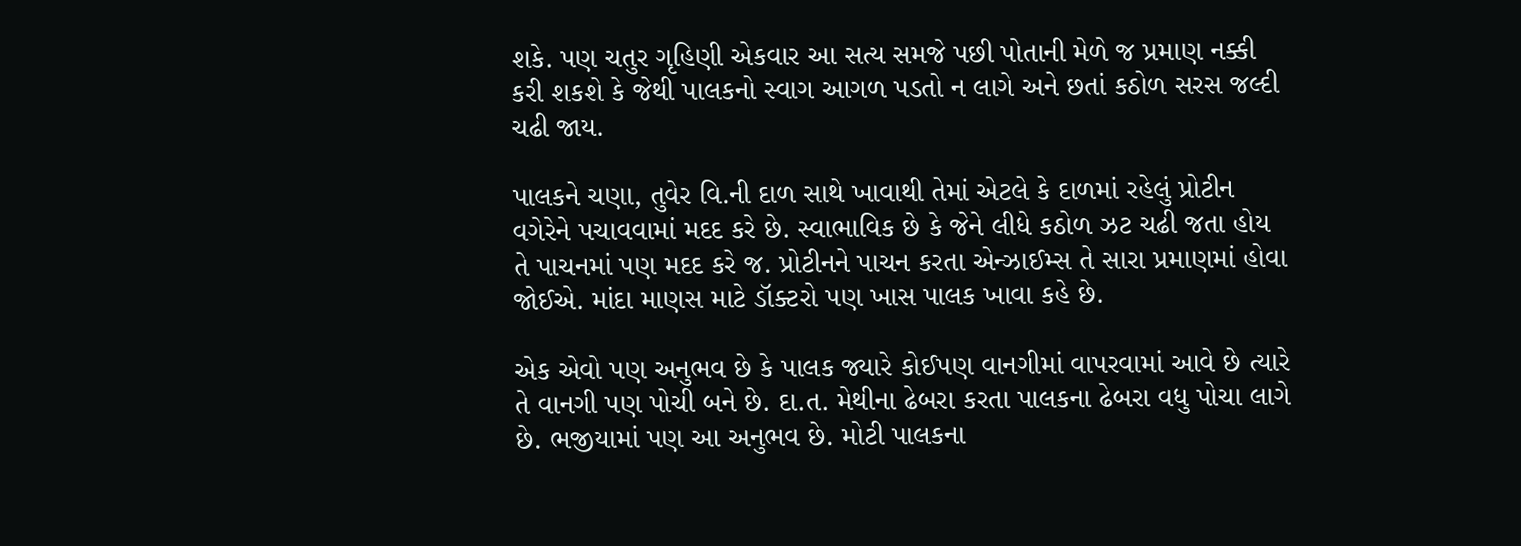શકે. પણ ચતુર ગૃહિણી એકવાર આ સત્ય સમજે પછી પોતાની મેળે જ પ્રમાણ નક્કી કરી શકશે કે જેથી પાલકનો સ્વાગ આગળ પડતો ન લાગે અને છતાં કઠોળ સરસ જલ્દી ચઢી જાય.

પાલકને ચણા, તુવેર વિ.ની દાળ સાથે ખાવાથી તેમાં એટલે કે દાળમાં રહેલું પ્રોટીન વગેરેને પચાવવામાં મદદ કરે છે. સ્વાભાવિક છે કે જેને લીધે કઠોળ ઝટ ચઢી જતા હોય તે પાચનમાં પણ મદદ કરે જ. પ્રોટીનને પાચન કરતા એન્ઝાઈમ્સ તે સારા પ્રમાણમાં હોવા જોઈએ. માંદા માણસ માટે ડૉક્ટરો પણ ખાસ પાલક ખાવા કહે છે.

એક એવો પણ અનુભવ છે કે પાલક જ્યારે કોઈપણ વાનગીમાં વાપરવામાં આવે છે ત્યારે તે વાનગી પણ પોચી બને છે. દા.ત. મેથીના ઢેબરા કરતા પાલકના ઢેબરા વધુ પોચા લાગે છે. ભજીયામાં પણ આ અનુભવ છે. મોટી પાલકના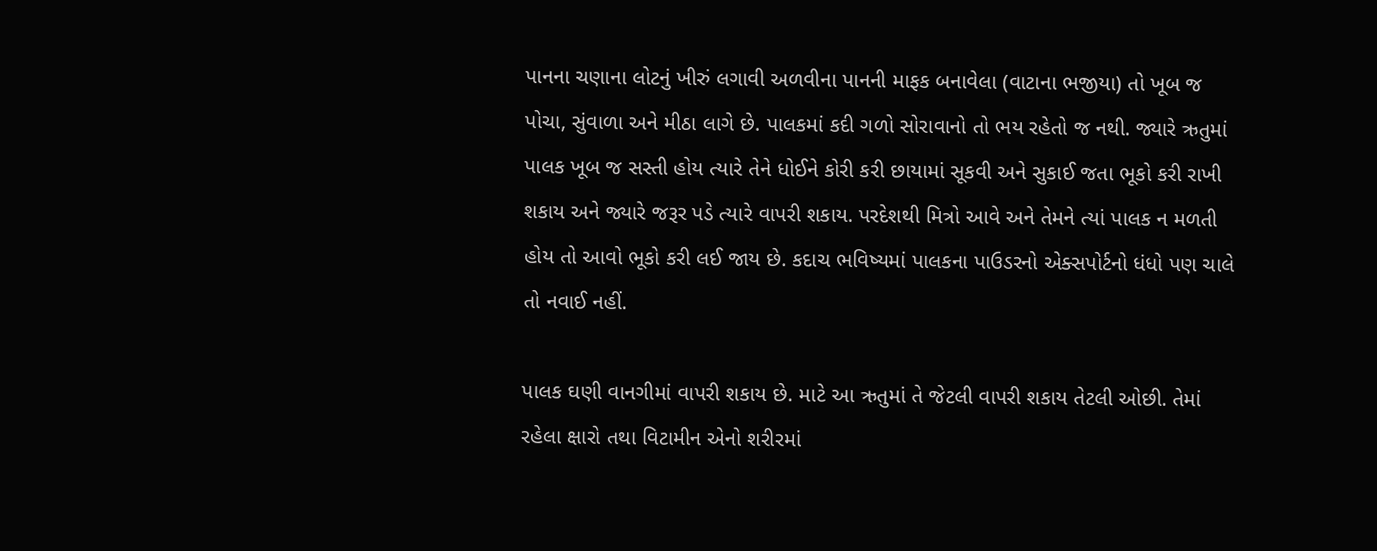પાનના ચણાના લોટનું ખીરું લગાવી અળવીના પાનની માફક બનાવેલા (વાટાના ભજીયા) તો ખૂબ જ પોચા, સુંવાળા અને મીઠા લાગે છે. પાલકમાં કદી ગળો સોરાવાનો તો ભય રહેતો જ નથી. જ્યારે ઋતુમાં પાલક ખૂબ જ સસ્તી હોય ત્યારે તેને ધોઈને કોરી કરી છાયામાં સૂકવી અને સુકાઈ જતા ભૂકો કરી રાખી શકાય અને જ્યારે જરૂર પડે ત્યારે વાપરી શકાય. પરદેશથી મિત્રો આવે અને તેમને ત્યાં પાલક ન મળતી હોય તો આવો ભૂકો કરી લઈ જાય છે. કદાચ ભવિષ્યમાં પાલકના પાઉડરનો એક્સપોર્ટનો ધંધો પણ ચાલે તો નવાઈ નહીં.

પાલક ઘણી વાનગીમાં વાપરી શકાય છે. માટે આ ઋતુમાં તે જેટલી વાપરી શકાય તેટલી ઓછી. તેમાં રહેલા ક્ષારો તથા વિટામીન એનો શરીરમાં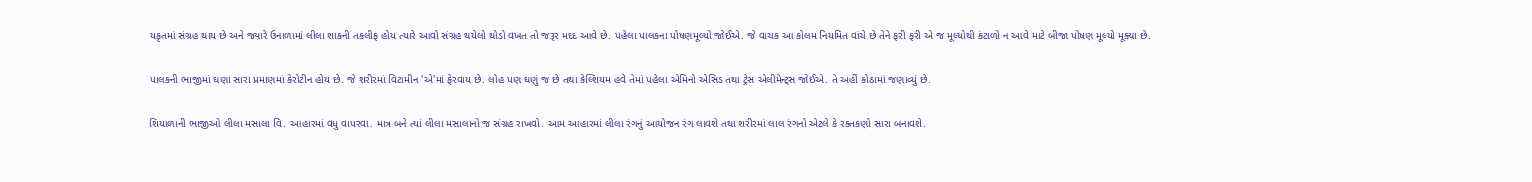યકૃતમાં સંગ્રહ થાય છે અને જ્યારે ઉનાળામાં લીલા શાકની તકલીફ હોય ત્યારે આવો સંગ્રહ થયેલો થોડો વખત તો જરૂર મદદ આવે છે. પહેલા પાલકના પોષણમૂલ્યો જોઈએ. જે વાચક આ કોલમ નિયમિત વાંચે છે તેને ફરી ફરી એ જ મૂલ્યોથી કંટાળો ન આવે માટે બીજા પોષણ મૂલ્યો મૂક્યા છે.

પાલકની ભાજીમાં ઘણા સારા પ્રમાણમાં કેરોટીન હોય છે. જે શરીરમાં વિટામીન 'એ'માં ફેરવાય છે. લોહ પણ ઘણું જ છે તથા કેલ્શિયમ હવે તેમાં પહેલા એમિનો એસિડ તથા ટ્રેસ એલીમેન્ટ્સ જોઈએ. તે અહીં કોઠામાં જણાવ્યું છે.

શિયાળાની ભાજીઓ લીલા મસાલા વિ. આહારમાં વધુ વાપરવા. માત્ર બને ત્યાં લીલા મસાલાનો જ સંગ્રહ રાખવો. આમ આહારમાં લીલા રંગનું આયોજન રંગ લાવશે તથા શરીરમાં લાલ રંગનો એટલે કે રક્તકણો સારા બનાવશે.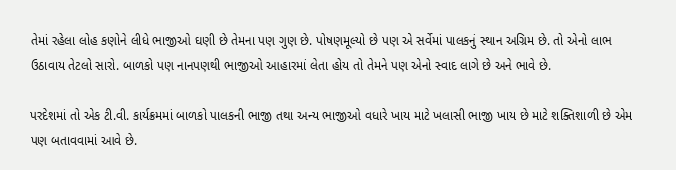તેમાં રહેલા લોહ કણોને લીધે ભાજીઓ ઘણી છે તેમના પણ ગુણ છે. પોષણમૂલ્યો છે પણ એ સર્વેમાં પાલકનું સ્થાન અગ્રિમ છે. તો એનો લાભ ઉઠાવાય તેટલો સારો. બાળકો પણ નાનપણથી ભાજીઓ આહારમાં લેતા હોય તો તેમને પણ એનો સ્વાદ લાગે છે અને ભાવે છે.

પરદેશમાં તો એક ટી.વી. કાર્યક્રમમાં બાળકો પાલકની ભાજી તથા અન્ય ભાજીઓ વધારે ખાય માટે ખલાસી ભાજી ખાય છે માટે શક્તિશાળી છે એમ પણ બતાવવામાં આવે છે.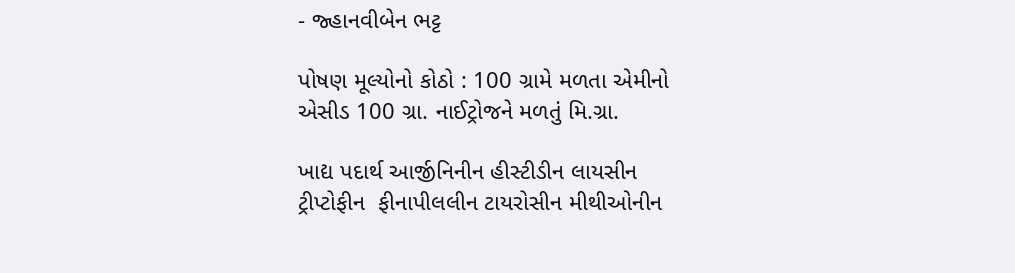- જ્હાનવીબેન ભટ્ટ

પોષણ મૂલ્યોનો કોઠો : 100 ગ્રામે મળતા એમીનો એસીડ 100 ગ્રા. નાઈટ્રોજને મળતું મિ.ગ્રા.

ખાદ્ય પદાર્થ આર્જીનિનીન હીસ્ટીડીન લાયસીન ટ્રીપ્ટોફીન  ફીનાપીલલીન ટાયરોસીન મીથીઓનીન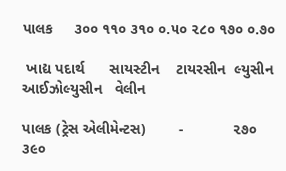પાલક     ૩૦૦ ૧૧૦ ૩૧૦ ૦.૫૦ ૨૮૦ ૧૭૦ ૦.૭૦

 ખાદ્ય પદાર્થ      સાયસ્ટીન    ટાયરસીન  લ્યુસીન  આઈઝોલ્યુસીન   વેલીન

પાલક (ટ્રેસ એલીમેન્ટસ)        -            ૨૭૦          ૩૯૦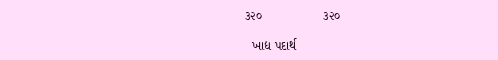૩૨૦                 ૩૨૦

  ખાદ્ય પદાર્થ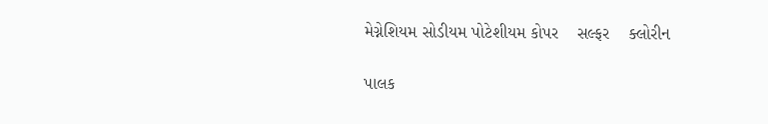મેગ્નેશિયમ સોડીયમ પોટેશીયમ કોપર    સલ્ફર    ક્લોરીન

પાલક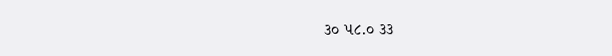૩૦ ૫૮.૦ ૩૩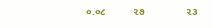૦.૦૮         ૨૭              ૨૩